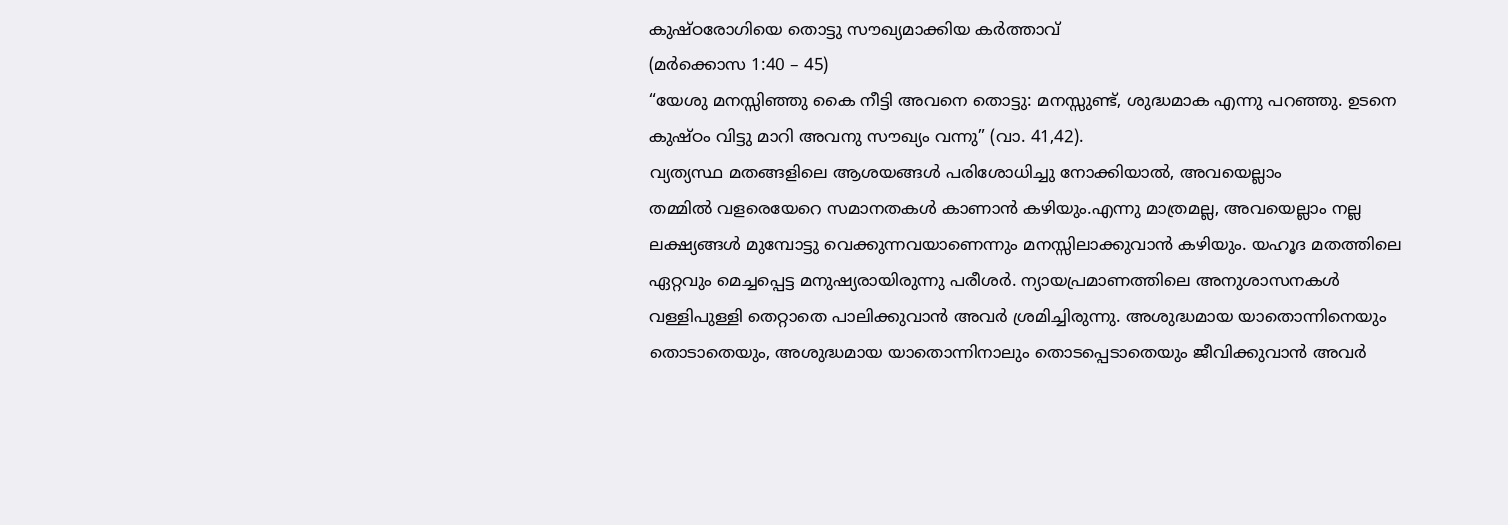കുഷ്ഠരോഗിയെ തൊട്ടു സൗഖ്യമാക്കിയ കർത്താവ്
(മർക്കൊസ 1:40 – 45)
“യേശു മനസ്സിഞ്ഞു കൈ നീട്ടി അവനെ തൊട്ടു: മനസ്സുണ്ട്, ശുദ്ധമാക എന്നു പറഞ്ഞു. ഉടനെ കുഷ്ഠം വിട്ടു മാറി അവനു സൗഖ്യം വന്നു” (വാ. 41,42).
വ്യത്യസ്ഥ മതങ്ങളിലെ ആശയങ്ങൾ പരിശോധിച്ചു നോക്കിയാൽ, അവയെല്ലാം
തമ്മിൽ വളരെയേറെ സമാനതകൾ കാണാൻ കഴിയും.എന്നു മാത്രമല്ല, അവയെല്ലാം നല്ല ലക്ഷ്യങ്ങൾ മുമ്പോട്ടു വെക്കുന്നവയാണെന്നും മനസ്സിലാക്കുവാൻ കഴിയും. യഹൂദ മതത്തിലെ ഏറ്റവും മെച്ചപ്പെട്ട മനുഷ്യരായിരുന്നു പരീശർ. ന്യായപ്രമാണത്തിലെ അനുശാസനകൾ വള്ളിപുള്ളി തെറ്റാതെ പാലിക്കുവാൻ അവർ ശ്രമിച്ചിരുന്നു. അശുദ്ധമായ യാതൊന്നിനെയും തൊടാതെയും, അശുദ്ധമായ യാതൊന്നിനാലും തൊടപ്പെടാതെയും ജീവിക്കുവാൻ അവർ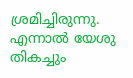ശ്രമിച്ചിരുന്നു. എന്നാൽ യേശു തികച്ചും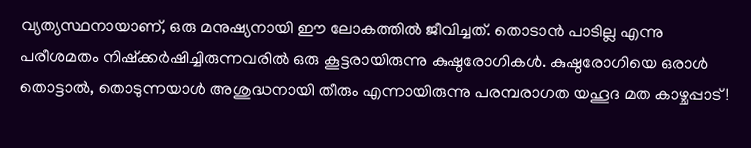വ്യത്യസ്ഥനായാണ്, ഒരു മനുഷ്യനായി ഈ ലോകത്തിൽ ജീവിച്ചത്. തൊടാൻ പാടില്ല എന്നു പരീശമതം നിഷ്ക്കർഷിച്ചിരുന്നവരിൽ ഒരു കൂട്ടരായിരുന്നു കുഷ്ഠരോഗികൾ. കുഷ്ഠരോഗിയെ ഒരാൾ തൊട്ടാൽ, തൊടുന്നയാൾ അശുദ്ധനായി തീരും എന്നായിരുന്നു പരമ്പരാഗത യഹൂദ മത കാഴ്ചപ്പാട് !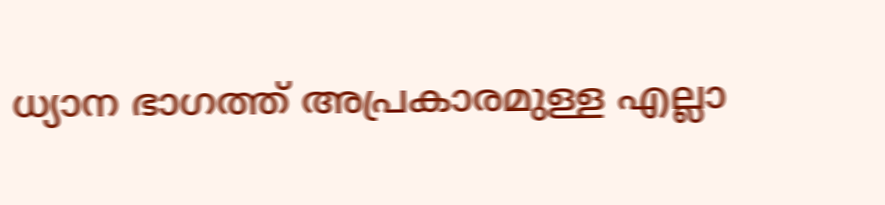ധ്യാന ഭാഗത്ത് അപ്രകാരമുള്ള എല്ലാ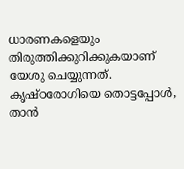ധാരണകളെയും തിരുത്തിക്കുറിക്കുകയാണ് യേശു ചെയ്യുന്നത്. കൃഷ്ഠരോഗിയെ തൊട്ടപ്പോൾ, താൻ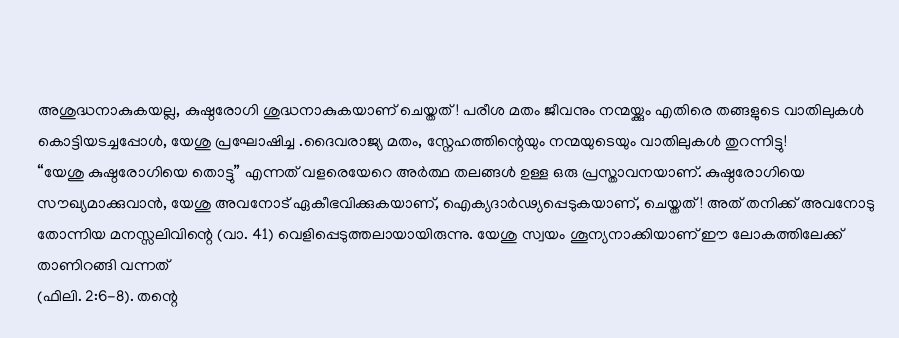അശുദ്ധനാകുകയല്ല, കുഷ്ഠരോഗി ശുദ്ധനാകുകയാണ് ചെയ്തത്! പരീശ മതം ജീവനും നന്മയ്ക്കും എതിരെ തങ്ങളുടെ വാതിലുകൾ കൊട്ടിയടച്ചപ്പോൾ, യേശു പ്രഘോഷിച്ച .ദൈവരാജ്യ മതം, സ്നേഹത്തിന്റെയും നന്മയുടെയും വാതിലുകൾ തുറന്നിട്ടു!
“യേശു കുഷ്ഠരോഗിയെ തൊട്ടു” എന്നത് വളരെയേറെ അർത്ഥ തലങ്ങൾ ഉള്ള ഒരു പ്രസ്താവനയാണ്. കുഷ്ഠരോഗിയെ സൗഖ്യമാക്കുവാൻ, യേശു അവനോട് ഏകീഭവിക്കുകയാണ്, ഐക്യദാർഢ്യപ്പെടുകയാണ്, ചെയ്തത്! അത് തനിക്ക് അവനോടു തോന്നിയ മനസ്സലിവിന്റെ (വാ. 41) വെളിപ്പെടുത്തലായായിരുന്നു. യേശു സ്വയം ശൂന്യനാക്കിയാണ് ഈ ലോകത്തിലേക്ക് താണിറങ്ങി വന്നത്
(ഫിലി. 2:6-8). തന്റെ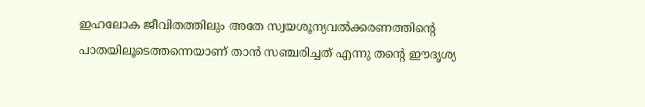ഇഹലോക ജീവിതത്തിലും അതേ സ്വയശൂന്യവൽക്കരണത്തിന്റെ പാതയിലൂടെത്തന്നെയാണ് താൻ സഞ്ചരിച്ചത് എന്നു തന്റെ ഈദൃശ്യ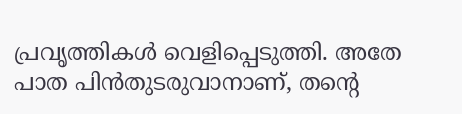പ്രവൃത്തികൾ വെളിപ്പെടുത്തി. അതേ പാത പിൻതുടരുവാനാണ്, തന്റെ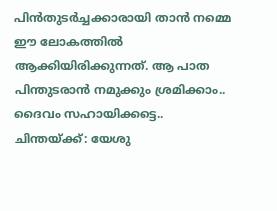പിൻതുടർച്ചക്കാരായി താൻ നമ്മെ ഈ ലോകത്തിൽ ആക്കിയിരിക്കുന്നത്. ആ പാത പിന്തുടരാൻ നമുക്കും ശ്രമിക്കാം.. ദൈവം സഹായിക്കട്ടെ..
ചിന്തയ്ക്ക്: യേശു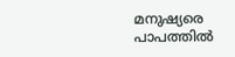മനുഷ്യരെ പാപത്തിൽ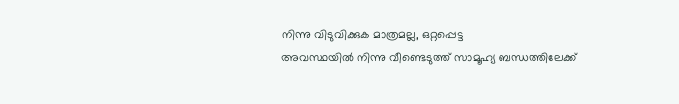നിന്നു വിടുവിക്കുക മാത്രമല്ല, ഒറ്റപ്പെട്ട
അവസ്ഥയിൽ നിന്നു വീണ്ടെടുത്ത് സാമൂഹ്യ ബന്ധത്തിലേക്ക്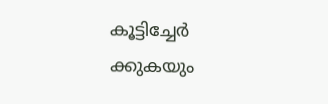കൂട്ടിച്ചേർ
ക്കുകയും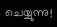ചെയ്യുന്നു!